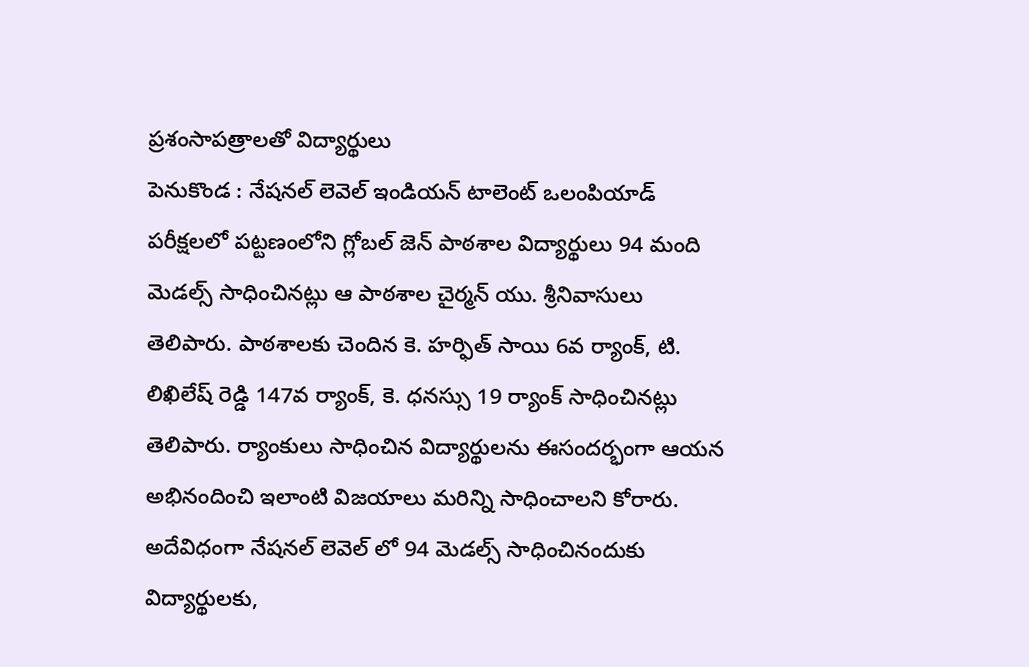ప్రశంసాపత్రాలతో విద్యార్థులు
పెనుకొండ : నేషనల్ లెవెల్ ఇండియన్ టాలెంట్ ఒలంపియాడ్ పరీక్షలలో పట్టణంలోని గ్లోబల్ జెన్ పాఠశాల విద్యార్థులు 94 మంది మెడల్స్ సాధించినట్లు ఆ పాఠశాల చైర్మన్ యు. శ్రీనివాసులు తెలిపారు. పాఠశాలకు చెందిన కె. హర్ఫిత్ సాయి 6వ ర్యాంక్, టి. లిఖిలేష్ రెడ్డి 147వ ర్యాంక్, కె. ధనస్సు 19 ర్యాంక్ సాధించినట్లు తెలిపారు. ర్యాంకులు సాధించిన విద్యార్థులను ఈసందర్భంగా ఆయన అభినందించి ఇలాంటి విజయాలు మరిన్ని సాధించాలని కోరారు. అదేవిధంగా నేషనల్ లెవెల్ లో 94 మెడల్స్ సాధించినందుకు విద్యార్థులకు,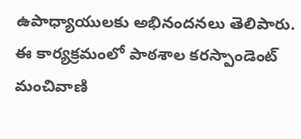ఉపాధ్యాయులకు అభినందనలు తెలిపారు. ఈ కార్యక్రమంలో పాఠశాల కరస్పాండెంట్ మంచివాణి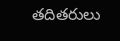తదితరులు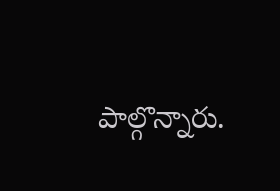పాల్గొన్నారు.